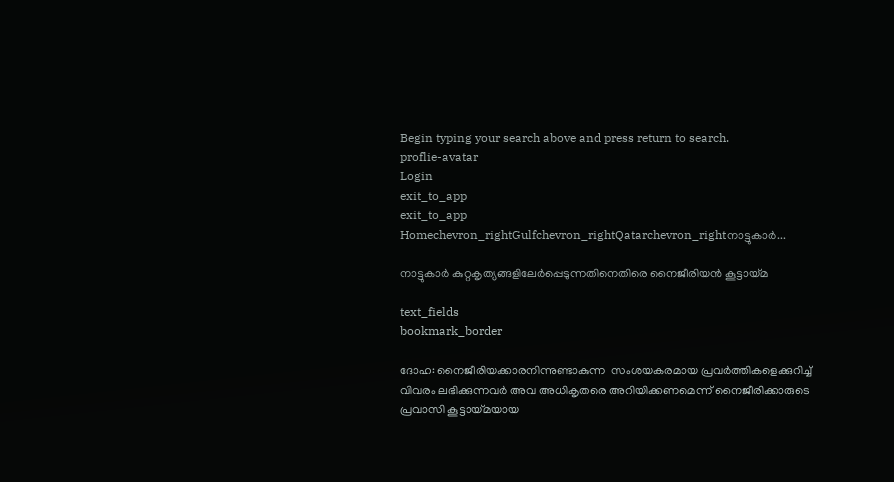Begin typing your search above and press return to search.
proflie-avatar
Login
exit_to_app
exit_to_app
Homechevron_rightGulfchevron_rightQatarchevron_rightനാട്ടുകാര്‍...

നാട്ടുകാര്‍ കുറ്റകൃത്യങ്ങളിലേര്‍പ്പെടുന്നതിനെതിരെ നൈജീരിയന്‍ കൂട്ടായ്മ

text_fields
bookmark_border

ദോഹ: നൈജീരിയക്കാരനിന്നുണ്ടാകുന്ന  സംശയകരമായ പ്രവര്‍ത്തികളെക്കുറിച്ച് വിവരം ലഭിക്കുന്നവര്‍ അവ അധികൃതരെ അറിയിക്കണമെന്ന് നൈജീരിക്കാരുടെ പ്രവാസി കൂട്ടായ്മയായ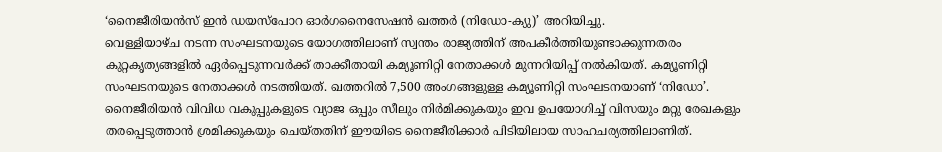‘നൈജീരിയന്‍സ് ഇന്‍ ഡയസ്പോറ ഓര്‍ഗനൈസേഷന്‍ ഖത്തര്‍ (നിഡോ-ക്യു)’ അറിയിച്ചു.
വെള്ളിയാഴ്ച നടന്ന സംഘടനയുടെ യോഗത്തിലാണ് സ്വന്തം രാജ്യത്തിന് അപകീര്‍ത്തിയുണ്ടാക്കുന്നതരം കുറ്റകൃത്യങ്ങളില്‍ ഏര്‍പ്പെടുന്നവര്‍ക്ക് താക്കീതായി കമ്യൂണിറ്റി നേതാക്കള്‍ മുന്നറിയിപ്പ് നല്‍കിയത്. കമ്യൂണിറ്റി സംഘടനയുടെ നേതാക്കള്‍ നടത്തിയത്. ഖത്തറില്‍ 7,500 അംഗങ്ങളുള്ള കമ്യൂണിറ്റി സംഘടനയാണ് ‘നിഡോ’.
നൈജീരിയന്‍ വിവിധ വകുപ്പുകളുടെ വ്യാജ ഒപ്പും സീലും നിര്‍മിക്കുകയും ഇവ ഉപയോഗിച്ച് വിസയും മറ്റു രേഖകളും തരപ്പെടുത്താന്‍ ശ്രമിക്കുകയും ചെയ്തതിന് ഈയിടെ നൈജീരിക്കാര്‍ പിടിയിലായ സാഹചര്യത്തിലാണിത്.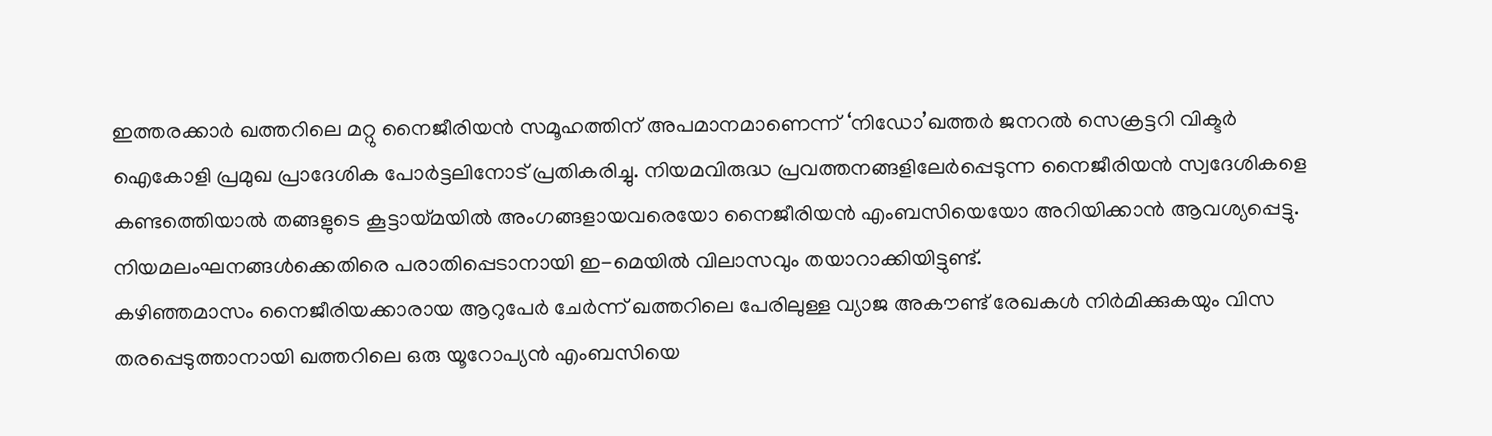ഇത്തരക്കാര്‍ ഖത്തറിലെ മറ്റു നൈജീരിയന്‍ സമൂഹത്തിന് അപമാനമാണെന്ന് ‘നിഡോ’ഖത്തര്‍ ജനറല്‍ സെക്രട്ടറി വിക്ടര്‍ ഐകോളി പ്രമുഖ പ്രാദേശിക പോര്‍ട്ടലിനോട് പ്രതികരിച്ചു. നിയമവിരുദ്ധ പ്രവത്തനങ്ങളിലേര്‍പ്പെടുന്ന നൈജീരിയന്‍ സ്വദേശികളെ കണ്ടത്തെിയാല്‍ തങ്ങളുടെ കൂട്ടായ്മയില്‍ അംഗങ്ങളായവരെയോ നൈജീരിയന്‍ എംബസിയെയോ അറിയിക്കാന്‍ ആവശ്യപ്പെട്ടു. നിയമലംഘനങ്ങള്‍ക്കെതിരെ പരാതിപ്പെടാനായി ഇ-മെയില്‍ വിലാസവും തയാറാക്കിയിട്ടുണ്ട്.
കഴിഞ്ഞമാസം നൈജീരിയക്കാരായ ആറുപേര്‍ ചേര്‍ന്ന് ഖത്തറിലെ പേരിലുള്ള വ്യാജ അകൗണ്ട് രേഖകള്‍ നിര്‍മിക്കുകയും വിസ തരപ്പെടുത്താനായി ഖത്തറിലെ ഒരു യൂറോപ്യന്‍ എംബസിയെ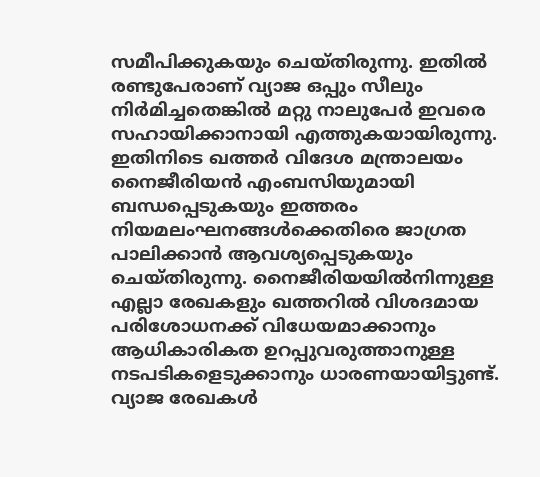സമീപിക്കുകയും ചെയ്തിരുന്നു. ഇതില്‍ രണ്ടുപേരാണ് വ്യാജ ഒപ്പും സീലും നിര്‍മിച്ചതെങ്കില്‍ മറ്റു നാലുപേര്‍ ഇവരെ സഹായിക്കാനായി എത്തുകയായിരുന്നു.
ഇതിനിടെ ഖത്തര്‍ വിദേശ മന്ത്രാലയം നൈജീരിയന്‍ എംബസിയുമായി ബന്ധപ്പെടുകയും ഇത്തരം നിയമലംഘനങ്ങള്‍ക്കെതിരെ ജാഗ്രത പാലിക്കാന്‍ ആവശ്യപ്പെടുകയും ചെയ്തിരുന്നു. നൈജീരിയയില്‍നിന്നുള്ള എല്ലാ രേഖകളും ഖത്തറില്‍ വിശദമായ പരിശോധനക്ക് വിധേയമാക്കാനും ആധികാരികത ഉറപ്പുവരുത്താനുള്ള നടപടികളെടുക്കാനും ധാരണയായിട്ടുണ്ട്.
വ്യാജ രേഖകള്‍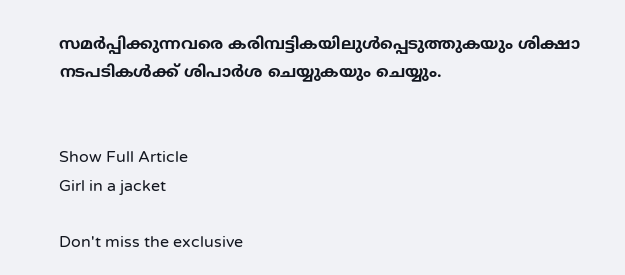സമര്‍പ്പിക്കുന്നവരെ കരിമ്പട്ടികയിലുള്‍പ്പെടുത്തുകയും ശിക്ഷാ നടപടികള്‍ക്ക് ശിപാര്‍ശ ചെയ്യുകയും ചെയ്യും.


Show Full Article
Girl in a jacket

Don't miss the exclusive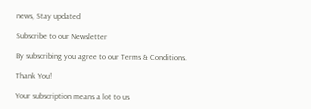news, Stay updated

Subscribe to our Newsletter

By subscribing you agree to our Terms & Conditions.

Thank You!

Your subscription means a lot to us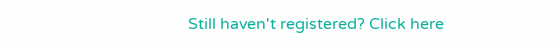Still haven't registered? Click here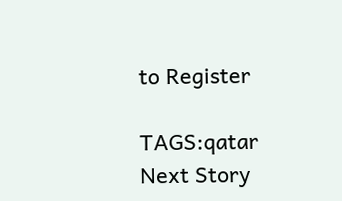to Register

TAGS:qatar
Next Story